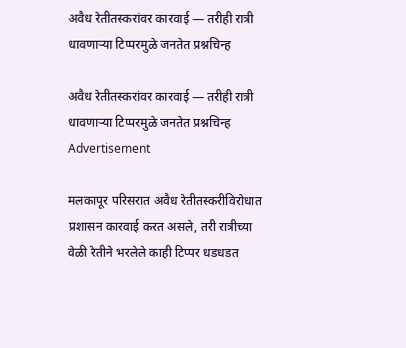अवैध रेतीतस्करांवर कारवाई — तरीही रात्री धावणाऱ्या टिप्परमुळे जनतेत प्रश्नचिन्ह

अवैध रेतीतस्करांवर कारवाई — तरीही रात्री धावणाऱ्या टिप्परमुळे जनतेत प्रश्नचिन्ह
Advertisement

मलकापूर परिसरात अवैध रेतीतस्करीविरोधात प्रशासन कारवाई करत असले, तरी रात्रीच्या वेळी रेतीने भरलेले काही टिप्पर धडधडत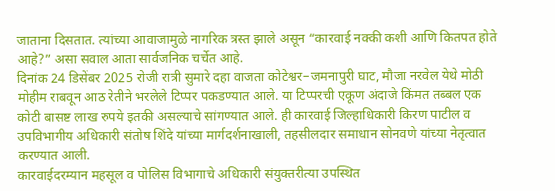जाताना दिसतात. त्यांच्या आवाजामुळे नागरिक त्रस्त झाले असून “कारवाई नक्की कशी आणि कितपत होते आहे?” असा सवाल आता सार्वजनिक चर्चेत आहे.
दिनांक 24 डिसेंबर 2025 रोजी रात्री सुमारे दहा वाजता कोटेश्वर–जमनापुरी घाट, मौजा नरवेल येथे मोठी मोहीम राबवून आठ रेतीने भरलेले टिप्पर पकडण्यात आले. या टिप्परची एकूण अंदाजे किंमत तब्बल एक कोटी बासष्ट लाख रुपये इतकी असल्याचे सांगण्यात आले. ही कारवाई जिल्हाधिकारी किरण पाटील व उपविभागीय अधिकारी संतोष शिंदे यांच्या मार्गदर्शनाखाली, तहसीलदार समाधान सोनवणे यांच्या नेतृत्वात करण्यात आली.
कारवाईदरम्यान महसूल व पोलिस विभागाचे अधिकारी संयुक्तरीत्या उपस्थित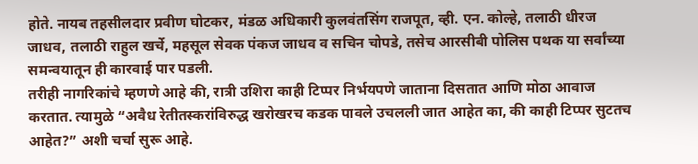होते. नायब तहसीलदार प्रवीण घोटकर, मंडळ अधिकारी कुलवंतसिंग राजपूत, व्ही. एन. कोल्हे, तलाठी धीरज जाधव, तलाठी राहुल खर्चे, महसूल सेवक पंकज जाधव व सचिन चोपडे, तसेच आरसीबी पोलिस पथक या सर्वांच्या समन्वयातून ही कारवाई पार पडली.
तरीही नागरिकांचे म्हणणे आहे की, रात्री उशिरा काही टिप्पर निर्भयपणे जाताना दिसतात आणि मोठा आवाज करतात. त्यामुळे “अवैध रेतीतस्करांविरुद्ध खरोखरच कडक पावले उचलली जात आहेत का, की काही टिप्पर सुटतच आहेत?” अशी चर्चा सुरू आहे.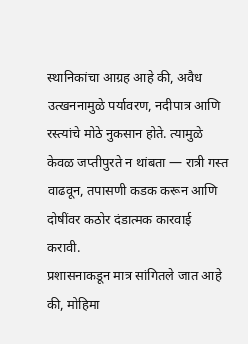स्थानिकांचा आग्रह आहे की, अवैध उत्खननामुळे पर्यावरण, नदीपात्र आणि रस्त्यांचे मोठे नुकसान होते. त्यामुळे केवळ जप्तीपुरते न थांबता — रात्री गस्त वाढवून, तपासणी कडक करून आणि दोषींवर कठोर दंडात्मक कारवाई करावी.
प्रशासनाकडून मात्र सांगितले जात आहे की, मोहिमा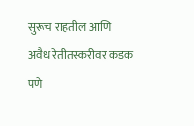सुरूच राहतील आणि अवैध रेतीतस्करीवर कडक पणे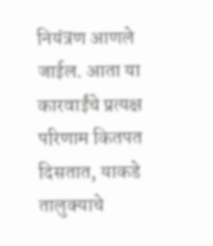नियंत्रण आणले जाईल. आता या कारवाईंचे प्रत्यक्ष परिणाम कितपत दिसतात, याकडे तालुक्याचे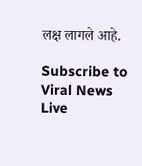लक्ष लागले आहे.

Subscribe to Viral News Live